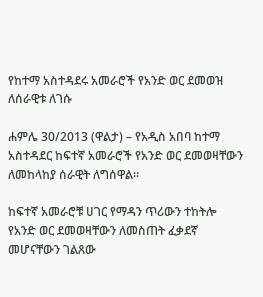የከተማ አስተዳደሩ አመራሮች የአንድ ወር ደመወዝ ለሰራዊቱ ለገሱ

ሐምሌ 30/2013 (ዋልታ) – የአዲስ አበባ ከተማ አስተዳደር ከፍተኛ አመራሮች የአንድ ወር ደመወዛቸውን ለመከላከያ ሰራዊት ለግሰዋል።

ከፍተኛ አመራሮቹ ሀገር የማዳን ጥሪውን ተከትሎ የአንድ ወር ደመወዛቸውን ለመስጠት ፈቃደኛ መሆናቸውን ገልጸው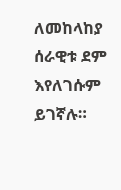ለመከላከያ ሰራዊቱ ደም እየለገሱም ይገኛሉ።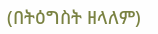(በትዕግስት ዘላለም)